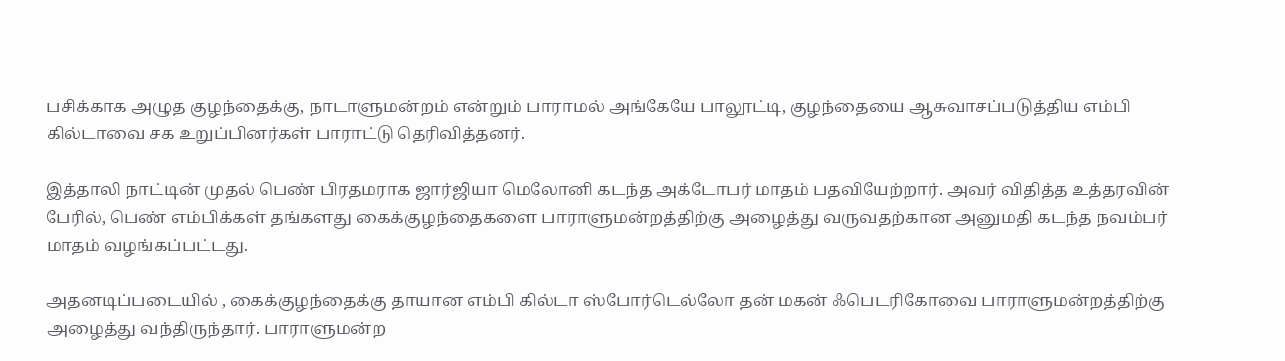பசிக்காக அழுத குழந்தைக்கு, நாடாளுமன்றம் என்றும் பாராமல் அங்கேயே பாலூட்டி, குழந்தையை ஆசுவாசப்படுத்திய எம்பி கில்டாவை சக உறுப்பினர்கள் பாராட்டு தெரிவித்தனர்.

இத்தாலி நாட்டின் முதல் பெண் பிரதமராக ஜார்ஜியா மெலோனி கடந்த அக்டோபர் மாதம் பதவியேற்றார். அவர் விதித்த உத்தரவின் பேரில், பெண் எம்பிக்கள் தங்களது கைக்குழந்தைகளை பாராளுமன்றத்திற்கு அழைத்து வருவதற்கான அனுமதி கடந்த நவம்பர் மாதம் வழங்கப்பட்டது.

அதனடிப்படையில் , கைக்குழந்தைக்கு தாயான எம்பி கில்டா ஸ்போர்டெல்லோ தன் மகன் ஃபெடரிகோவை பாராளுமன்றத்திற்கு அழைத்து வந்திருந்தார். பாராளுமன்ற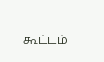கூட்டம்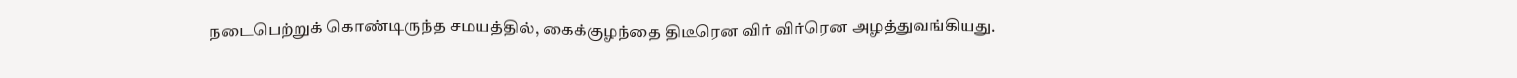நடைபெற்றுக் கொண்டிருந்த சமயத்தில், கைக்குழந்தை திடீரென விர் விர்ரென அழத்துவங்கியது.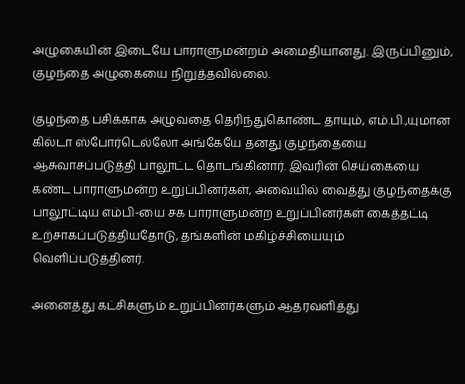அழுகையின் இடையே பாராளுமன்றம் அமைதியானது. இருப்பினும், குழந்தை அழுகையை நிறுத்தவில்லை.

குழந்தை பசிக்காக அழுவதை தெரிந்துகொண்ட தாயும், எம்.பி.,யுமான கில்டா ஸ்போர்டெல்லோ அங்கேயே தனது குழந்தையை ஆசுவாசப்படுத்தி பாலூட்ட தொடங்கினார். இவரின் செய்கையை கண்ட பாராளுமன்ற உறுப்பினர்கள், அவையில் வைத்து குழந்தைக்கு பாலூட்டிய எம்பி-யை சக பாராளுமன்ற உறுப்பினர்கள் கைத்தட்டி உற்சாகப்படுத்தியதோடு, தங்களின் மகிழ்ச்சியையும் வெளிப்படுத்தினர்.

அனைத்து கட்சிகளும் உறுப்பினர்களும் ஆதரவளித்து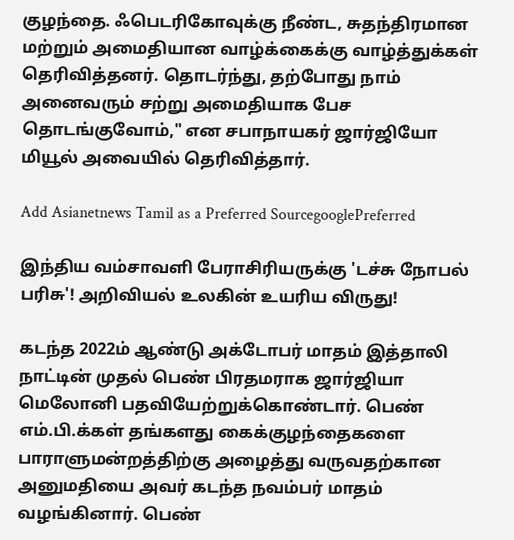குழந்தை. ஃபெடரிகோவுக்கு நீண்ட, சுதந்திரமான மற்றும் அமைதியான வாழ்க்கைக்கு வாழ்த்துக்கள் தெரிவித்தனர். தொடர்ந்து, தற்போது நாம் அனைவரும் சற்று அமைதியாக பேச தொடங்குவோம்," என சபாநாயகர் ஜார்ஜியோ மியூல் அவையில் தெரிவித்தார்.

Add Asianetnews Tamil as a Preferred SourcegooglePreferred

இந்திய வம்சாவளி பேராசிரியருக்கு 'டச்சு நோபல் பரிசு'! அறிவியல் உலகின் உயரிய விருது!

கடந்த 2022ம் ஆண்டு அக்டோபர் மாதம் இத்தாலி நாட்டின் முதல் பெண் பிரதமராக ஜார்ஜியா மெலோனி பதவியேற்றுக்கொண்டார். பெண் எம்.பி.க்கள் தங்களது கைக்குழந்தைகளை பாராளுமன்றத்திற்கு அழைத்து வருவதற்கான அனுமதியை அவர் கடந்த நவம்பர் மாதம் வழங்கினார். பெண்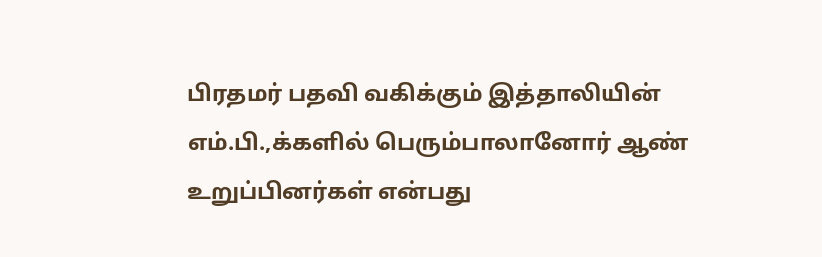பிரதமர் பதவி வகிக்கும் இத்தாலியின் எம்.பி.,க்களில் பெரும்பாலானோர் ஆண் உறுப்பினர்கள் என்பது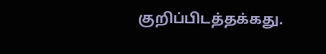குறிப்பிடத்தக்கது.